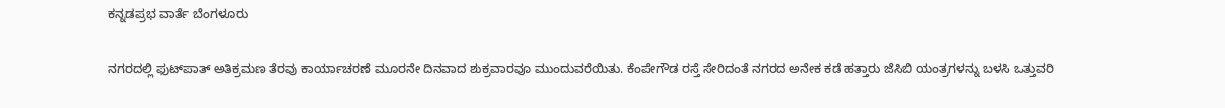ಕನ್ನಡಪ್ರಭ ವಾರ್ತೆ ಬೆಂಗಳೂರು

ನಗರದಲ್ಲಿ ಫುಟ್‌ಪಾತ್ ಅತಿಕ್ರಮಣ ತೆರವು ಕಾರ್ಯಾಚರಣೆ ಮೂರನೇ ದಿನವಾದ ಶುಕ್ರವಾರವೂ ಮುಂದುವರೆಯಿತು. ಕೆಂಪೇಗೌಡ ರಸ್ತೆ ಸೇರಿದಂತೆ ನಗರದ ಅನೇಕ ಕಡೆ ಹತ್ತಾರು ಜೆಸಿಬಿ ಯಂತ್ರಗಳನ್ನು ಬಳಸಿ ಒತ್ತುವರಿ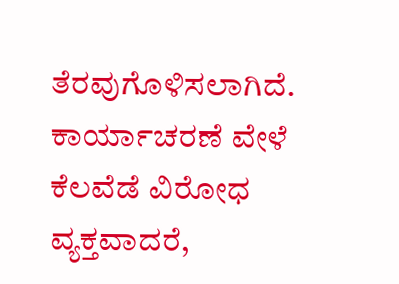ತೆರವುಗೊಳಿಸಲಾಗಿದೆ. ಕಾರ್ಯಾಚರಣೆ ವೇಳೆ ಕೆಲವೆಡೆ ವಿರೋಧ ವ್ಯಕ್ತವಾದರೆ,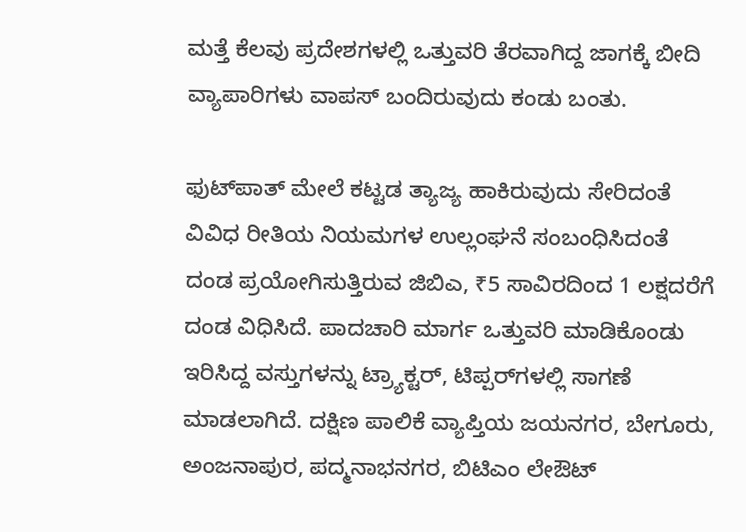ಮತ್ತೆ ಕೆಲವು ಪ್ರದೇಶಗಳಲ್ಲಿ ಒತ್ತುವರಿ ತೆರವಾಗಿದ್ದ ಜಾಗಕ್ಕೆ ಬೀದಿ ವ್ಯಾಪಾರಿಗಳು ವಾಪಸ್ ಬಂದಿರುವುದು ಕಂಡು ಬಂತು.

ಫುಟ್‌ಪಾತ್ ಮೇಲೆ ಕಟ್ಟಡ ತ್ಯಾಜ್ಯ ಹಾಕಿರುವುದು ಸೇರಿದಂತೆ ವಿವಿಧ ರೀತಿಯ ನಿಯಮಗಳ ಉಲ್ಲಂಘನೆ ಸಂಬಂಧಿಸಿದಂತೆ ದಂಡ ಪ್ರಯೋಗಿಸುತ್ತಿರುವ ಜಿಬಿಎ, ₹5 ಸಾವಿರದಿಂದ 1 ಲಕ್ಷದರೆಗೆ ದಂಡ ವಿಧಿಸಿದೆ. ಪಾದಚಾರಿ ಮಾರ್ಗ ಒತ್ತುವರಿ ಮಾಡಿಕೊಂಡು ಇರಿಸಿದ್ದ ವಸ್ತುಗಳನ್ನು ಟ್ರ್ಯಾಕ್ಟರ್, ಟಿಪ್ಪರ್‌ಗಳಲ್ಲಿ ಸಾಗಣೆ ಮಾಡಲಾಗಿದೆ. ದಕ್ಷಿಣ ಪಾಲಿಕೆ ವ್ಯಾಪ್ತಿಯ ಜಯನಗರ, ಬೇಗೂರು, ಅಂಜನಾಪುರ, ಪದ್ಮನಾಭನಗರ, ಬಿಟಿಎಂ ಲೇಔಟ್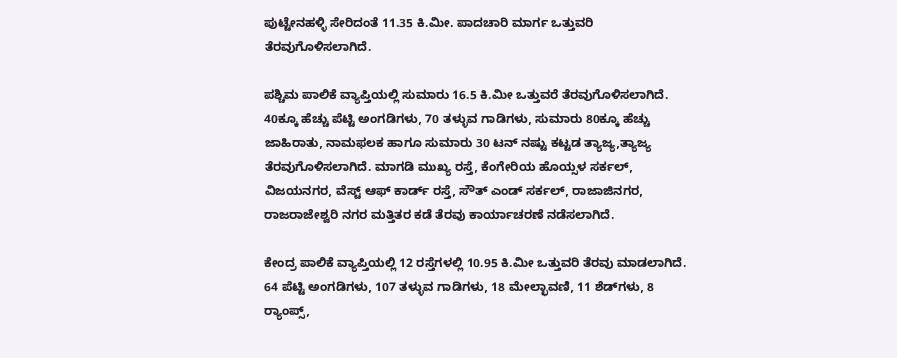ಪುಟ್ಟೇನಹಳ್ಳಿ ಸೇರಿದಂತೆ 11.35 ಕಿ.ಮೀ. ಪಾದಚಾರಿ ಮಾರ್ಗ ಒತ್ತುವರಿ ತೆರವುಗೊಳಿಸಲಾಗಿದೆ.

ಪಶ್ಚಿಮ ಪಾಲಿಕೆ ವ್ಯಾಪ್ತಿಯಲ್ಲಿ ಸುಮಾರು 16.5 ಕಿ.ಮೀ ಒತ್ತುವರೆ ತೆರವುಗೊಳಿಸಲಾಗಿದೆ. 40ಕ್ಕೂ ಹೆಚ್ಚು ಪೆಟ್ಟಿ ಅಂಗಡಿಗಳು, 70 ತಳ್ಳುವ ಗಾಡಿಗಳು, ಸುಮಾರು 80ಕ್ಕೂ ಹೆಚ್ಚು ಜಾಹಿರಾತು, ನಾಮಫಲಕ ಹಾಗೂ ಸುಮಾರು 30 ಟನ್‌ ನಷ್ಟು ಕಟ್ಟಡ ತ್ಯಾಜ್ಯ,ತ್ಯಾಜ್ಯ ತೆರವುಗೊಳಿಸಲಾಗಿದೆ. ಮಾಗಡಿ ಮುಖ್ಯ ರಸ್ತೆ, ಕೆಂಗೇರಿಯ ಹೊಯ್ಸಳ ಸರ್ಕಲ್, ವಿಜಯನಗರ, ವೆಸ್ಟ್ ಆಫ್ ಕಾರ್ಡ್ ರಸ್ತೆ, ಸೌತ್ ಎಂಡ್ ಸರ್ಕಲ್, ರಾಜಾಜಿನಗರ, ರಾಜರಾಜೇಶ್ವರಿ ನಗರ ಮತ್ತಿತರ ಕಡೆ ತೆರವು ಕಾರ್ಯಾಚರಣೆ ನಡೆಸಲಾಗಿದೆ.

ಕೇಂದ್ರ ಪಾಲಿಕೆ ವ್ಯಾಪ್ತಿಯಲ್ಲಿ 12 ರಸ್ತೆಗಳಲ್ಲಿ 10.95 ಕಿ.ಮೀ ಒತ್ತುವರಿ ತೆರವು ಮಾಡಲಾಗಿದೆ. 64 ಪೆಟ್ಟಿ ಅಂಗಡಿಗಳು, 107 ತಳ್ಳುವ ಗಾಡಿಗಳು, 18 ಮೇಲ್ಛಾವಣಿ, 11 ಶೆಡ್‌ಗಳು, 8 ರ‍್ಯಾಂಪ್ಸ್,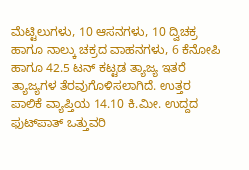ಮೆಟ್ಟಿಲುಗಳು, 10 ಆಸನಗಳು, 10 ದ್ವಿಚಕ್ರ ಹಾಗೂ ನಾಲ್ಕು ಚಕ್ರದ ವಾಹನಗಳು, 6 ಕೆನೋಪಿ ಹಾಗೂ 42.5 ಟನ್ ಕಟ್ಟಡ ತ್ಯಾಜ್ಯ ಇತರೆ ತ್ಯಾಜ್ಯಗಳ ತೆರವುಗೊಳಿಸಲಾಗಿದೆ. ಉತ್ತರ ಪಾಲಿಕೆ ವ್ಯಾಪ್ತಿಯ 14.10 ಕಿ.ಮೀ. ಉದ್ದದ ಫುಟ್‌ಪಾತ್ ಒತ್ತುವರಿ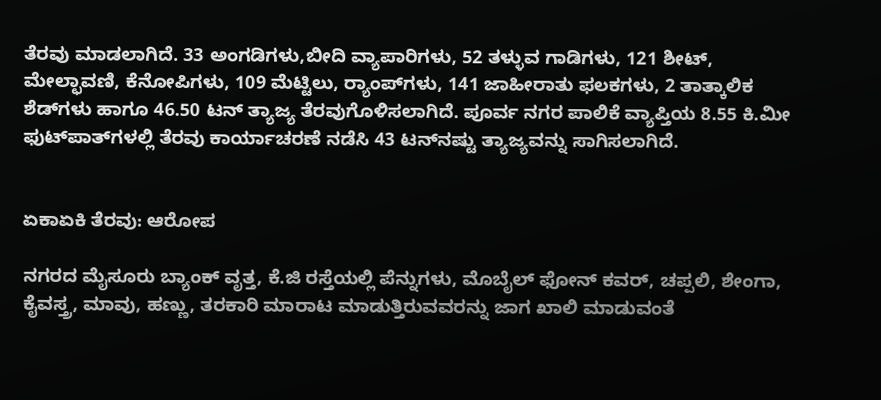ತೆರವು ಮಾಡಲಾಗಿದೆ. 33 ಅಂಗಡಿಗಳು,ಬೀದಿ ವ್ಯಾಪಾರಿಗಳು, 52 ತಳ್ಳುವ ಗಾಡಿಗಳು, 121 ಶೀಟ್, ಮೇಲ್ಛಾವಣಿ, ಕೆನೋಪಿಗಳು, 109 ಮೆಟ್ಟಿಲು, ರ್‍ಯಾಂಪ್‌ಗಳು, 141 ಜಾಹೀರಾತು ಫಲಕಗಳು, 2 ತಾತ್ಕಾಲಿಕ ಶೆಡ್‌ಗಳು ಹಾಗೂ 46.50 ಟನ್ ತ್ಯಾಜ್ಯ ತೆರವುಗೊಳಿಸಲಾಗಿದೆ. ಪೂರ್ವ ನಗರ ಪಾಲಿಕೆ ವ್ಯಾಪ್ತಿಯ 8.55 ಕಿ.ಮೀ ಫುಟ್‌ಪಾತ್‌ಗಳಲ್ಲಿ ತೆರವು ಕಾರ್ಯಾಚರಣೆ ನಡೆಸಿ 43 ಟನ್‌ನಷ್ಟು ತ್ಯಾಜ್ಯವನ್ನು ಸಾಗಿಸಲಾಗಿದೆ.


ಏಕಾಏಕಿ ತೆರವು: ಆರೋಪ

ನಗರದ ಮೈಸೂರು ಬ್ಯಾಂಕ್ ವೃತ್ತ, ಕೆ.ಜಿ ರಸ್ತೆಯಲ್ಲಿ ಪೆನ್ನುಗಳು, ಮೊಬೈಲ್ ಫೋನ್ ಕವರ್, ಚಪ್ಪಲಿ, ಶೇಂಗಾ, ಕೈವಸ್ತ್ರ, ಮಾವು, ಹಣ್ಣು, ತರಕಾರಿ ಮಾರಾಟ ಮಾಡುತ್ತಿರುವವರನ್ನು ಜಾಗ ಖಾಲಿ ಮಾಡುವಂತೆ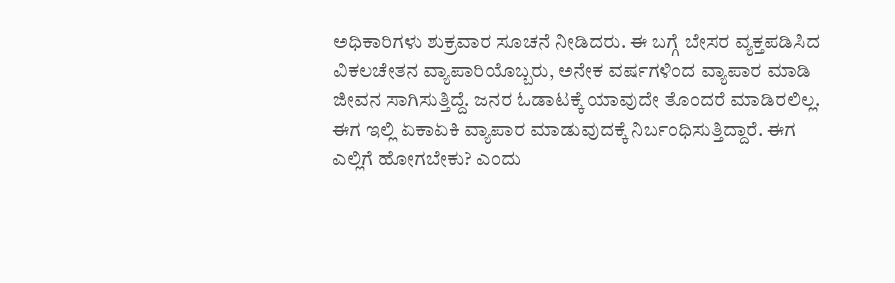ಅಧಿಕಾರಿಗಳು ಶುಕ್ರವಾರ ಸೂಚನೆ ನೀಡಿದರು. ಈ ಬಗ್ಗೆ ಬೇಸರ ವ್ಯಕ್ತಪಡಿಸಿದ ವಿಕಲಚೇತನ ವ್ಯಾಪಾರಿಯೊಬ್ಬರು, ಅನೇಕ ವರ್ಷಗಳಿಂದ ವ್ಯಾಪಾರ ಮಾಡಿ ಜೀವನ ಸಾಗಿಸುತ್ತಿದ್ದೆ. ಜನರ ಓಡಾಟಕ್ಕೆ ಯಾವುದೇ ತೊಂದರೆ ಮಾಡಿರಲಿಲ್ಲ. ಈಗ ಇಲ್ಲಿ ಏಕಾಏಕಿ ವ್ಯಾಪಾರ ಮಾಡುವುದಕ್ಕೆ ನಿರ್ಬಂಧಿಸುತ್ತಿದ್ದಾರೆ. ಈಗ ಎಲ್ಲಿಗೆ ಹೋಗಬೇಕು? ಎಂದು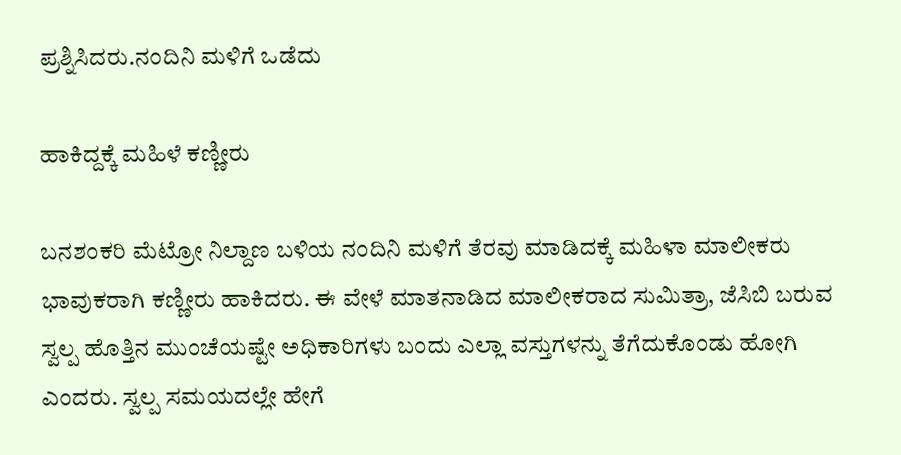ಪ್ರಶ್ನಿಸಿದರು.ನಂದಿನಿ ಮಳಿಗೆ ಒಡೆದು

ಹಾಕಿದ್ದಕ್ಕೆ ಮಹಿಳೆ ಕಣ್ಣೀರು

ಬನಶಂಕರಿ ಮೆಟ್ರೋ ನಿಲ್ದಾಣ ಬಳಿಯ ನಂದಿನಿ ಮಳಿಗೆ ತೆರವು ಮಾಡಿದಕ್ಕೆ ಮಹಿಳಾ ಮಾಲೀಕರು ಭಾವುಕರಾಗಿ ಕಣ್ಣೀರು ಹಾಕಿದರು. ಈ ವೇಳೆ ಮಾತನಾಡಿದ ಮಾಲೀಕರಾದ ಸುಮಿತ್ರಾ, ಜೆಸಿಬಿ ಬರುವ ಸ್ವಲ್ಪ ಹೊತ್ತಿನ ಮುಂಚೆಯಷ್ಟೇ ಅಧಿಕಾರಿಗಳು ಬಂದು ಎಲ್ಲಾ ವಸ್ತುಗಳನ್ನು ತೆಗೆದುಕೊಂಡು ಹೋಗಿ ಎಂದರು. ಸ್ವಲ್ಪ ಸಮಯದಲ್ಲೇ ಹೇಗೆ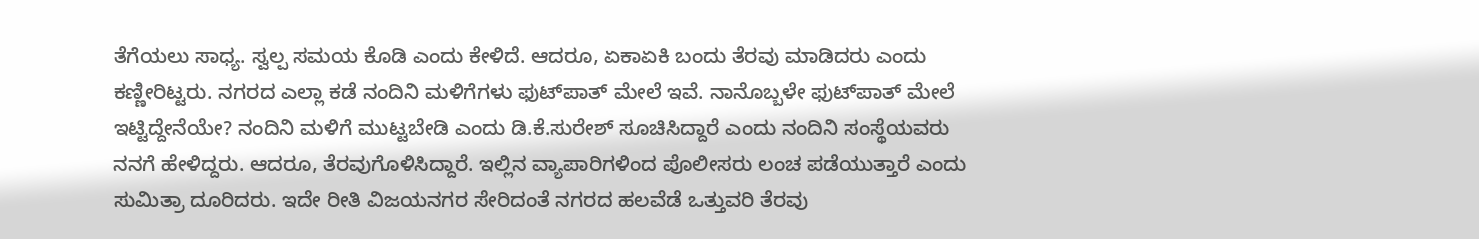ತೆಗೆಯಲು ಸಾಧ್ಯ. ಸ್ವಲ್ಪ ಸಮಯ ಕೊಡಿ ಎಂದು ಕೇಳಿದೆ. ಆದರೂ, ಏಕಾಏಕಿ ಬಂದು ತೆರವು ಮಾಡಿದರು ಎಂದು ಕಣ್ಣೀರಿಟ್ಟರು. ನಗರದ ಎಲ್ಲಾ ಕಡೆ ನಂದಿನಿ ಮಳಿಗೆಗಳು ಫುಟ್‌ಪಾತ್ ಮೇಲೆ ಇವೆ. ನಾನೊಬ್ಬಳೇ ಫುಟ್‌ಪಾತ್ ಮೇಲೆ ಇಟ್ಟಿದ್ದೇನೆಯೇ? ನಂದಿನಿ ಮಳಿಗೆ ಮುಟ್ಟಬೇಡಿ ಎಂದು ಡಿ.ಕೆ.ಸುರೇಶ್ ಸೂಚಿಸಿದ್ದಾರೆ ಎಂದು ನಂದಿನಿ ಸಂಸ್ಥೆಯವರು ನನಗೆ ಹೇಳಿದ್ದರು. ಆದರೂ, ತೆರವುಗೊಳಿಸಿದ್ದಾರೆ. ಇಲ್ಲಿನ ವ್ಯಾಪಾರಿಗಳಿಂದ ಪೊಲೀಸರು ಲಂಚ ಪಡೆಯುತ್ತಾರೆ ಎಂದು ಸುಮಿತ್ರಾ ದೂರಿದರು. ಇದೇ ರೀತಿ ವಿಜಯನಗರ ಸೇರಿದಂತೆ ನಗರದ ಹಲವೆಡೆ ಒತ್ತುವರಿ ತೆರವು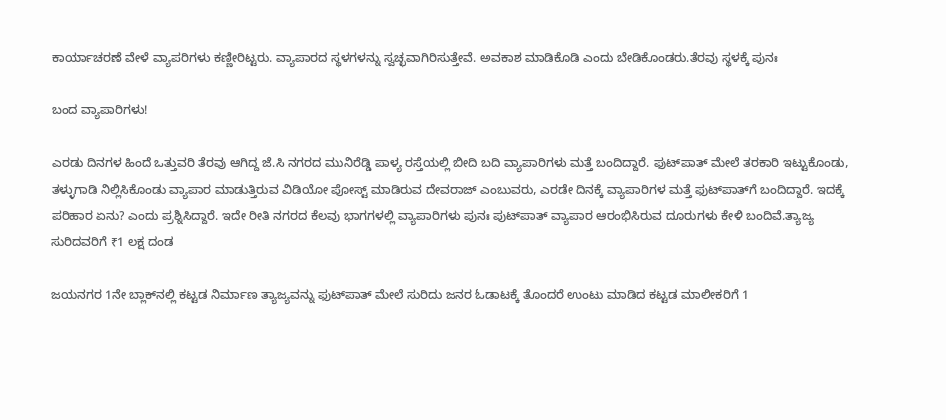ಕಾರ್ಯಾಚರಣೆ ವೇಳೆ ವ್ಯಾಪರಿಗಳು ಕಣ್ಣೀರಿಟ್ಟರು. ವ್ಯಾಪಾರದ ಸ್ಥಳಗಳನ್ನು ಸ್ವಚ್ಛವಾಗಿರಿಸುತ್ತೇವೆ. ಅವಕಾಶ ಮಾಡಿಕೊಡಿ ಎಂದು ಬೇಡಿಕೊಂಡರು.ತೆರವು ಸ್ಥಳಕ್ಕೆ ಪುನಃ

ಬಂದ ವ್ಯಾಪಾರಿಗಳು!

ಎರಡು ದಿನಗಳ ಹಿಂದೆ ಒತ್ತುವರಿ ತೆರವು ಆಗಿದ್ದ ಜೆ.ಸಿ ನಗರದ ಮುನಿರೆಡ್ಡಿ ಪಾಳ್ಯ ರಸ್ತೆಯಲ್ಲಿ ಬೀದಿ ಬದಿ ವ್ಯಾಪಾರಿಗಳು ಮತ್ತೆ ಬಂದಿದ್ದಾರೆ. ಫುಟ್‌ಪಾತ್ ಮೇಲೆ ತರಕಾರಿ ಇಟ್ಟುಕೊಂಡು, ತಳ್ಳುಗಾಡಿ ನಿಲ್ಲಿಸಿಕೊಂಡು ವ್ಯಾಪಾರ ಮಾಡುತ್ತಿರುವ ವಿಡಿಯೋ ಪೋಸ್ಟ್ ಮಾಡಿರುವ ದೇವರಾಜ್ ಎಂಬುವರು, ಎರಡೇ ದಿನಕ್ಕೆ ವ್ಯಾಪಾರಿಗಳ ಮತ್ತೆ ಫುಟ್‌ಪಾತ್‌ಗೆ ಬಂದಿದ್ದಾರೆ. ಇದಕ್ಕೆ ಪರಿಹಾರ ಏನು? ಎಂದು ಪ್ರಶ್ನಿಸಿದ್ದಾರೆ. ಇದೇ ರೀತಿ ನಗರದ ಕೆಲವು ಭಾಗಗಳಲ್ಲಿ ವ್ಯಾಪಾರಿಗಳು ಪುನಃ ಪುಟ್‌ಪಾತ್ ವ್ಯಾಪಾರ ಆರಂಭಿಸಿರುವ ದೂರುಗಳು ಕೇಳಿ ಬಂದಿವೆ.ತ್ಯಾಜ್ಯ ಸುರಿದವರಿಗೆ ₹1 ಲಕ್ಷ ದಂಡ

ಜಯನಗರ 1ನೇ ಬ್ಲಾಕ್‌ನಲ್ಲಿ ಕಟ್ಟಡ ನಿರ್ಮಾಣ ತ್ಯಾಜ್ಯವನ್ನು ಫುಟ್‌ಪಾತ್ ಮೇಲೆ ಸುರಿದು ಜನರ ಓಡಾಟಕ್ಕೆ ತೊಂದರೆ ಉಂಟು ಮಾಡಿದ ಕಟ್ಟಡ ಮಾಲೀಕರಿಗೆ 1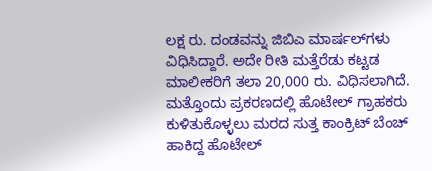ಲಕ್ಷ ರು. ದಂಡವನ್ನು ಜಿಬಿಎ ಮಾರ್ಷಲ್‌ಗಳು ವಿಧಿಸಿದ್ದಾರೆ. ಅದೇ ರೀತಿ ಮತ್ತೆರೆಡು ಕಟ್ಟಡ ಮಾಲೀಕರಿಗೆ ತಲಾ 20,000 ರು. ವಿಧಿಸಲಾಗಿದೆ. ಮತ್ತೊಂದು ಪ್ರಕರಣದಲ್ಲಿ ಹೊಟೇಲ್ ಗ್ರಾಹಕರು ಕುಳಿತುಕೊಳ್ಳಲು ಮರದ ಸುತ್ತ ಕಾಂಕ್ರಿಟ್ ಬೆಂಚ್ ಹಾಕಿದ್ದ ಹೊಟೇಲ್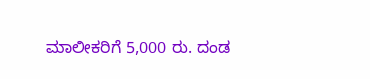ಮಾಲೀಕರಿಗೆ 5,000 ರು. ದಂಡ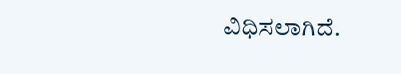ವಿಧಿಸಲಾಗಿದೆ.